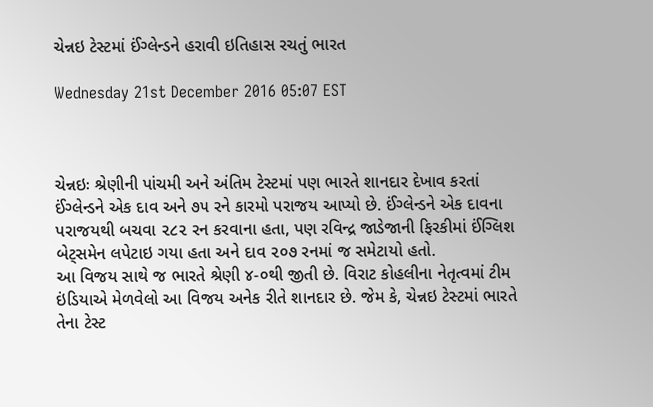ચેન્નઇ ટેસ્ટમાં ઈંગ્લેન્ડને હરાવી ઇતિહાસ રચતું ભારત

Wednesday 21st December 2016 05:07 EST



ચેન્નઇઃ શ્રેણીની પાંચમી અને અંતિમ ટેસ્ટમાં પણ ભારતે શાનદાર દેખાવ કરતાં ઈંગ્લેન્ડને એક દાવ અને ૭૫ રને કારમો પરાજય આપ્યો છે. ઈંગ્લેન્ડને એક દાવના પરાજયથી બચવા ૨૮૨ રન કરવાના હતા, પણ રવિન્દ્ર જાડેજાની ફિરકીમાં ઈંગ્લિશ બેટ્સમેન લપેટાઇ ગયા હતા અને દાવ ૨૦૭ રનમાં જ સમેટાયો હતો.
આ વિજય સાથે જ ભારતે શ્રેણી ૪-૦થી જીતી છે. વિરાટ કોહલીના નેતૃત્વમાં ટીમ ઇંડિયાએ મેળવેલો આ વિજય અનેક રીતે શાનદાર છે. જેમ કે, ચેન્નઇ ટેસ્ટમાં ભારતે તેના ટેસ્ટ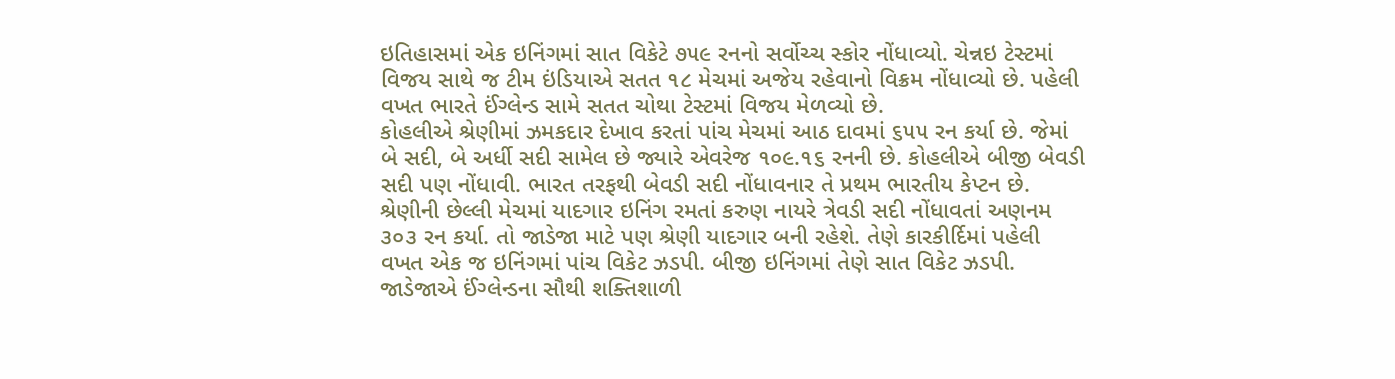ઇતિહાસમાં એક ઇનિંગમાં સાત વિકેટે ૭૫૯ રનનો સર્વોચ્ચ સ્કોર નોંધાવ્યો. ચેન્નઇ ટેસ્ટમાં વિજય સાથે જ ટીમ ઇંડિયાએ સતત ૧૮ મેચમાં અજેય રહેવાનો વિક્રમ નોંધાવ્યો છે. પહેલી વખત ભારતે ઈંગ્લેન્ડ સામે સતત ચોથા ટેસ્ટમાં વિજય મેળવ્યો છે.
કોહલીએ શ્રેણીમાં ઝમકદાર દેખાવ કરતાં પાંચ મેચમાં આઠ દાવમાં ૬૫૫ રન કર્યા છે. જેમાં બે સદી, બે અર્ધી સદી સામેલ છે જ્યારે એવરેજ ૧૦૯.૧૬ રનની છે. કોહલીએ બીજી બેવડી સદી પણ નોંધાવી. ભારત તરફથી બેવડી સદી નોંધાવનાર તે પ્રથમ ભારતીય કેપ્ટન છે.
શ્રેણીની છેલ્લી મેચમાં યાદગાર ઇનિંગ રમતાં કરુણ નાયરે ત્રેવડી સદી નોંધાવતાં અણનમ ૩૦૩ રન કર્યા. તો જાડેજા માટે પણ શ્રેણી યાદગાર બની રહેશે. તેણે કારકીર્દિમાં પહેલી વખત એક જ ઇનિંગમાં પાંચ વિકેટ ઝડપી. બીજી ઇનિંગમાં તેણે સાત વિકેટ ઝડપી. જાડેજાએ ઈંગ્લેન્ડના સૌથી શક્તિશાળી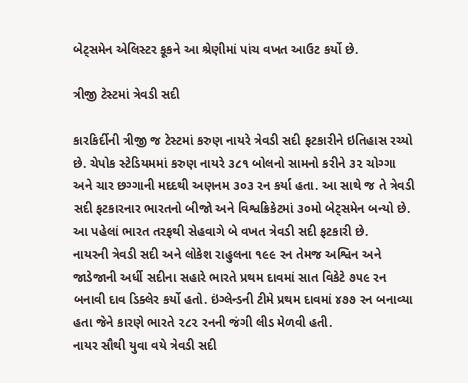બેટ્સમેન એલિસ્ટર કૂકને આ શ્રેણીમાં પાંચ વખત આઉટ કર્યો છે.

ત્રીજી ટેસ્ટમાં ત્રેવડી સદી

કારકિર્દીની ત્રીજી જ ટેસ્ટમાં કરુણ નાયરે ત્રેવડી સદી ફટકારીને ઇતિહાસ રચ્યો છે. ચેપોક સ્ટેડિયમમાં કરુણ નાયરે ૩૮૧ બોલનો સામનો કરીને ૩૨ ચોગ્ગા અને ચાર છગ્ગાની મદદથી અણનમ ૩૦૩ રન કર્યા હતા. આ સાથે જ તે ત્રેવડી સદી ફટકારનાર ભારતનો બીજો અને વિશ્વક્રિકેટમાં ૩૦મો બેટ્સમેન બન્યો છે. આ પહેલાં ભારત તરફથી સેહવાગે બે વખત ત્રેવડી સદી ફટકારી છે.
નાયરની ત્રેવડી સદી અને લોકેશ રાહુલના ૧૯૯ રન તેમજ અશ્વિન અને જાડેજાની અર્ધી સદીના સહારે ભારતે પ્રથમ દાવમાં સાત વિકેટે ૭૫૯ રન બનાવી દાવ ડિક્લેર કર્યો હતો. ઇંગ્લેન્ડની ટીમે પ્રથમ દાવમાં ૪૭૭ રન બનાવ્યા હતા જેને કારણે ભારતે ૨૮૨ રનની જંગી લીડ મેળવી હતી.
નાયર સૌથી યુવા વયે ત્રેવડી સદી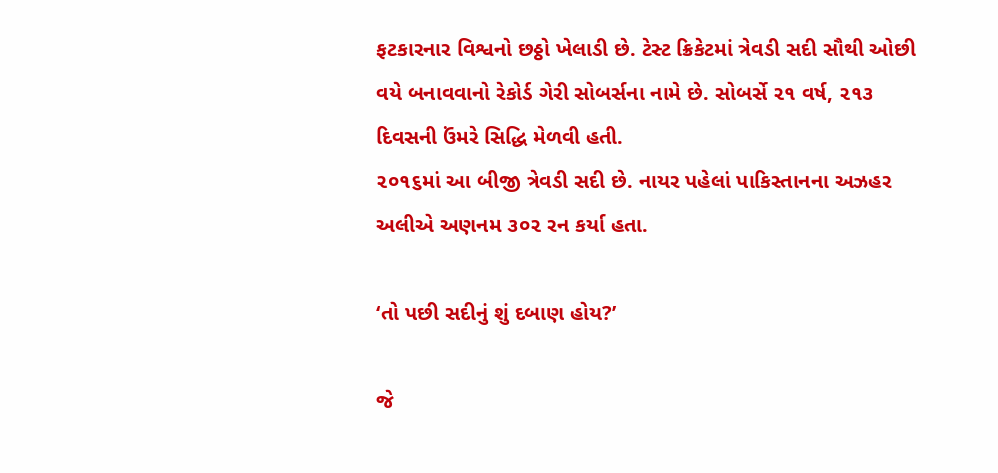ફટકારનાર વિશ્વનો છઠ્ઠો ખેલાડી છે. ટેસ્ટ ક્રિકેટમાં ત્રેવડી સદી સૌથી ઓછી વયે બનાવવાનો રેકોર્ડ ગેરી સોબર્સના નામે છે. સોબર્સે ૨૧ વર્ષ, ૨૧૩ દિવસની ઉંમરે સિદ્ધિ મેળવી હતી.
૨૦૧૬માં આ બીજી ત્રેવડી સદી છે. નાયર પહેલાં પાકિસ્તાનના અઝહર અલીએ અણનમ ૩૦૨ રન કર્યા હતા.

‘તો પછી સદીનું શું દબાણ હોય?’

જે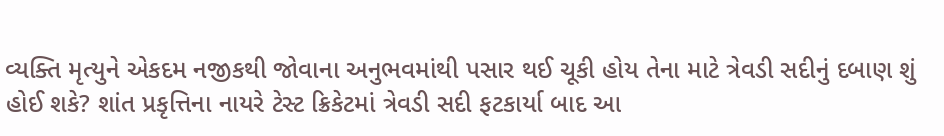વ્યક્તિ મૃત્યુને એકદમ નજીકથી જોવાના અનુભવમાંથી પસાર થઈ ચૂકી હોય તેના માટે ત્રેવડી સદીનું દબાણ શું હોઈ શકે? શાંત પ્રકૃત્તિના નાયરે ટેસ્ટ ક્રિકેટમાં ત્રેવડી સદી ફટકાર્યા બાદ આ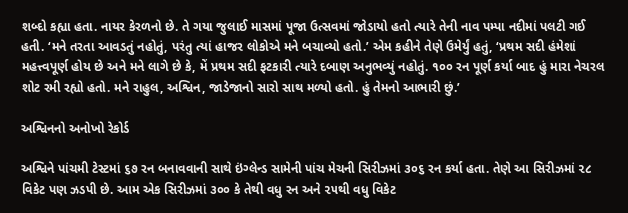શબ્દો કહ્યા હતા. નાયર કેરળનો છે. તે ગયા જુલાઈ માસમાં પૂજા ઉત્સવમાં જોડાયો હતો ત્યારે તેની નાવ પમ્પા નદીમાં પલટી ગઈ હતી. ‘મને તરતા આવડતું નહોતું, પરંતુ ત્યાં હાજર લોકોએ મને બચાવ્યો હતો.’ એમ કહીને તેણે ઉમેર્યું હતું, ‘પ્રથમ સદી હંમેશાં મહત્ત્વપૂર્ણ હોય છે અને મને લાગે છે કે, મેં પ્રથમ સદી ફટકારી ત્યારે દબાણ અનુભવ્યું નહોતું. ૧૦૦ રન પૂર્ણ કર્યા બાદ હું મારા નેચરલ શોટ રમી રહ્યો હતો. મને રાહુલ, અશ્વિન, જાડેજાનો સારો સાથ મળ્યો હતો. હું તેમનો આભારી છું.’

અશ્વિનનો અનોખો રેકોર્ડ

અશ્વિને પાંચમી ટેસ્ટમાં ૬૭ રન બનાવવાની સાથે ઇંગ્લેન્ડ સામેની પાંચ મેચની સિરીઝમાં ૩૦૬ રન કર્યા હતા. તેણે આ સિરીઝમાં ૨૮ વિકેટ પણ ઝડપી છે. આમ એક સિરીઝમાં ૩૦૦ કે તેથી વધુ રન અને ૨૫થી વધુ વિકેટ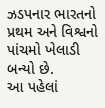ઝડપનાર ભારતનો પ્રથમ અને વિશ્વનો પાંચમો ખેલાડી બન્યો છે.
આ પહેલાં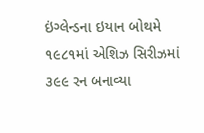ઇંગ્લેન્ડના ઇયાન બોથમે ૧૯૮૧માં એશિઝ સિરીઝમાં ૩૯૯ રન બનાવ્યા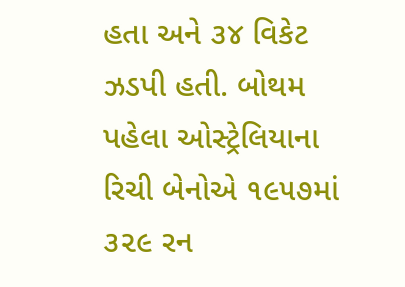હતા અને ૩૪ વિકેટ ઝડપી હતી. બોથમ પહેલા ઓસ્ટ્રેલિયાના રિચી બેનોએ ૧૯૫૭માં ૩૨૯ રન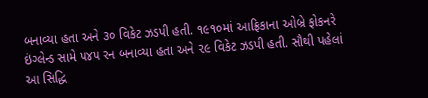બનાવ્યા હતા અને ૩૦ વિકેટ ઝડપી હતી. ૧૯૧૦માં આફ્રિકાના ઓબ્રે ફોકનરે ઇંગ્લેન્ડ સામે ૫૪૫ રન બનાવ્યા હતા અને ૨૯ વિકેટ ઝડપી હતી. સૌથી પહેલાં આ સિદ્ધિ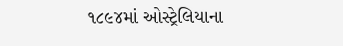૧૮૯૪માં ઓસ્ટ્રેલિયાના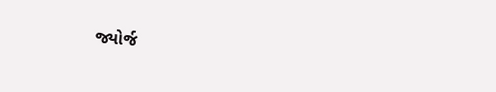જ્યોર્જ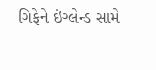ગિફેને ઇંગ્લેન્ડ સામે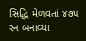સિદ્ધિ મેળવતાં ૪૭૫ રન બનાવ્યા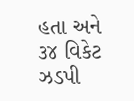હતા અને ૩૪ વિકેટ ઝડપી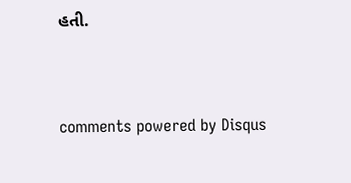હતી.


comments powered by Disqus